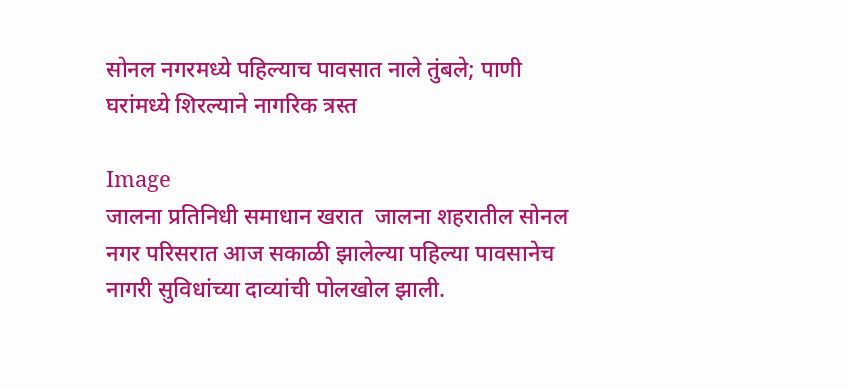सोनल नगरमध्ये पहिल्याच पावसात नाले तुंबले; पाणी घरांमध्ये शिरल्याने नागरिक त्रस्त

Image
जालना प्रतिनिधी समाधान खरात  जालना शहरातील सोनल नगर परिसरात आज सकाळी झालेल्या पहिल्या पावसानेच नागरी सुविधांच्या दाव्यांची पोलखोल झाली.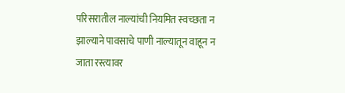परिसरातील नाल्यांची नियमित स्वच्छता न झाल्याने पावसाचे पाणी नाल्यातून वाहून न जाता रस्त्यावर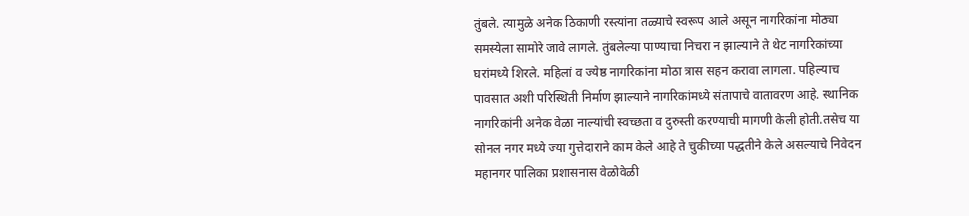तुंबले. त्यामुळे अनेक ठिकाणी रस्त्यांना तळ्याचे स्वरूप आले असून नागरिकांना मोठ्या समस्येला सामोरे जावे लागले. तुंबलेल्या पाण्याचा निचरा न झाल्याने ते थेट नागरिकांच्या घरांमध्ये शिरले. महिलां व ज्येष्ठ नागरिकांना मोठा त्रास सहन करावा लागला. पहिल्याच पावसात अशी परिस्थिती निर्माण झाल्याने नागरिकांमध्ये संतापाचे वातावरण आहे. स्थानिक नागरिकांनी अनेक वेळा नाल्यांची स्वच्छता व दुरुस्ती करण्याची मागणी केली होती.तसेच या सोनल नगर मध्ये ज्या गुत्तेदाराने काम केले आहे ते चुकीच्या पद्धतीने केले असल्याचे निवेदन महानगर पालिका प्रशासनास वेळोवेळी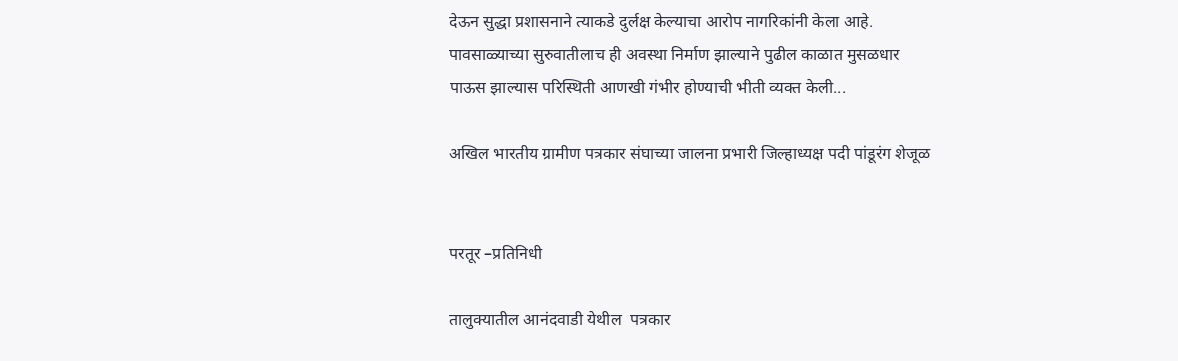देऊन सुद्धा प्रशासनाने त्याकडे दुर्लक्ष केल्याचा आरोप नागरिकांनी केला आहे. पावसाळ्याच्या सुरुवातीलाच ही अवस्था निर्माण झाल्याने पुढील काळात मुसळधार पाऊस झाल्यास परिस्थिती आणखी गंभीर होण्याची भीती व्यक्त केली...

अखिल भारतीय ग्रामीण पत्रकार संघाच्या जालना प्रभारी जिल्हाध्यक्ष पदी पांडूरंग शेजूळ


परतूर –प्रतिनिधी

तालुक्यातील आनंदवाडी येथील  पत्रकार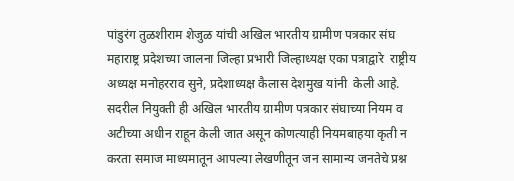पांडुरंग तुळशीराम शेजुळ यांची अखिल भारतीय ग्रामीण पत्रकार संघ महाराष्ट्र प्रदेशच्या जालना जिल्हा प्रभारी जिल्हाध्यक्ष एका पत्राद्वारे  राष्ट्रीय अध्यक्ष मनोहरराव सुने, प्रदेशाध्यक्ष कैलास देशमुख यांनी  केली आहे.
सदरील नियुक्ती ही अखिल भारतीय ग्रामीण पत्रकार संघाच्या नियम व अटीच्या अधीन राहून केली जात असून कोणत्याही नियमबाहया कृती न करता समाज माध्यमातून आपल्या लेखणीतून जन सामान्य जनतेचे प्रश्न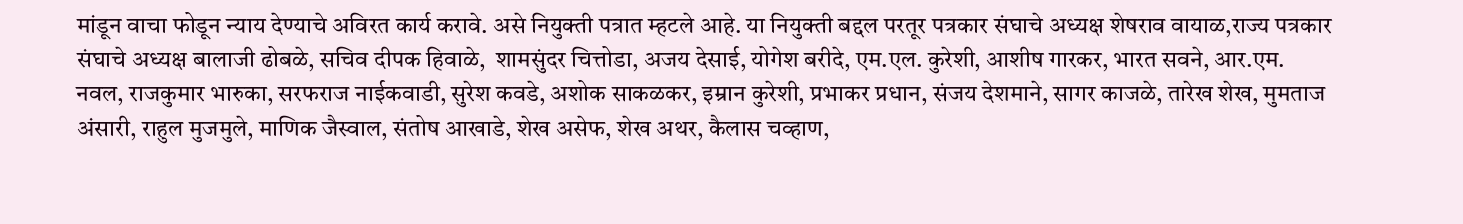मांडून वाचा फोडून न्याय देण्याचे अविरत कार्य करावे. असे नियुक्ती पत्रात म्हटले आहे. या नियुक्ती बद्दल परतूर पत्रकार संघाचे अध्यक्ष शेषराव वायाळ,राज्य पत्रकार संघाचे अध्यक्ष बालाजी ढोबळे, सचिव दीपक हिवाळे,  शामसुंदर चित्तोडा, अजय देसाई, योगेश बरीदे, एम.एल. कुरेशी, आशीष गारकर, भारत सवने, आर.एम. नवल, राजकुमार भारुका, सरफराज नाईकवाडी, सुरेश कवडे, अशोक साकळकर, इम्रान कुरेशी, प्रभाकर प्रधान, संजय देशमाने, सागर काजळे, तारेख शेख, मुमताज अंसारी, राहुल मुजमुले, माणिक जैस्वाल, संतोष आखाडे, शेख असेफ, शेख अथर, कैलास चव्हाण,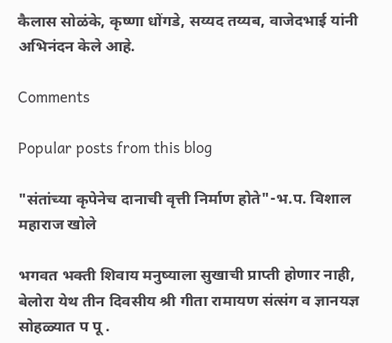कैलास सोळंके, कृष्णा धोंगडे, सय्यद तय्यब, वाजेदभाई यांनी अभिनंदन केले आहे.

Comments

Popular posts from this blog

"संतांच्या कृपेनेच दानाची वृत्ती निर्माण होते"-भ.प. विशाल महाराज खोले

भगवत भक्ती शिवाय मनुष्याला सुखाची प्राप्ती होणार नाही, बेलोरा येथ तीन दिवसीय श्री गीता रामायण संत्संग व ज्ञानयज्ञ सोहळ्यात प पू .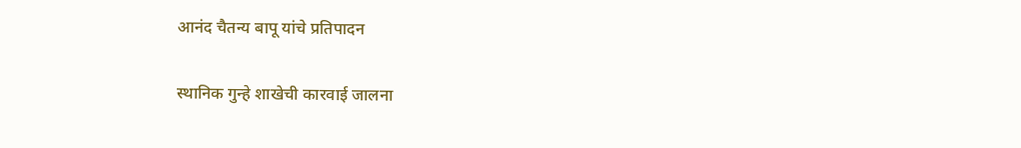आनंद चैतन्य बापू यांचे प्रतिपादन

स्थानिक गुन्हे शाखेची कारवाई जालना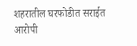शहरातील घरफोडीत सराईत आरोपी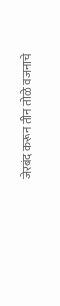जेरबंद करून तीन तोळे वजनाचे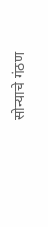सोन्याचे गंठण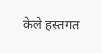केले हस्तगत